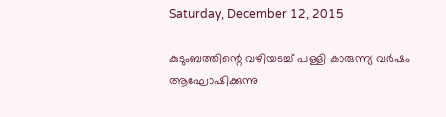Saturday, December 12, 2015

കുടുംബത്തിന്റെ വഴിയടച്ച്‌ പള്ളി കാരുന്ന്യ വർഷം ആഘോഷിക്കുന്നു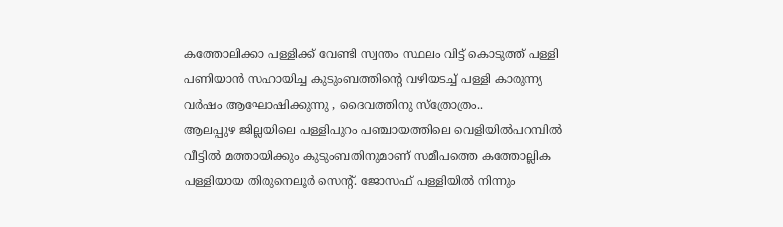കത്തോലിക്കാ പള്ളിക്ക് വേണ്ടി സ്വന്തം സ്ഥലം വിട്ട് കൊടുത്ത് പള്ളി പണിയാന്‍ സഹായിച്ച കുടുംബത്തിന്റെ വഴിയടച്ച്‌ പള്ളി കാരുന്ന്യ വർഷം ആഘോഷിക്കുന്നു , ദൈവത്തിനു സ്ത്രോത്രം..
ആലപ്പുഴ ജില്ലയിലെ പള്ളിപുറം പഞ്ചായത്തിലെ വെളിയിൽപറമ്പിൽ വീട്ടിൽ മത്തായിക്കും കുടുംബതിനുമാണ് സമീപത്തെ കത്തോല്ലിക പള്ളിയായ തിരുനെലൂർ സെന്റ്‌. ജോസഫ് പള്ളിയിൽ നിന്നും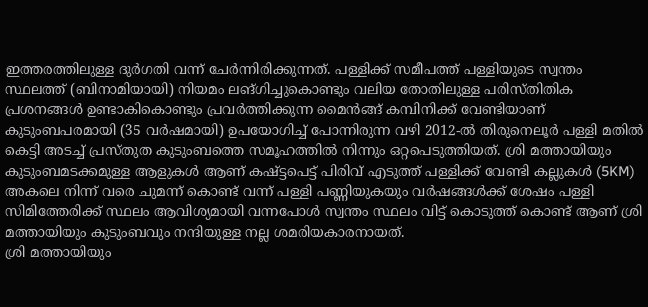ഇത്തരത്തിലുള്ള ദുര്‍ഗതി വന്ന് ചേർന്നിരിക്കുന്നത്. പള്ളിക്ക് സമീപത്ത് പള്ളിയുടെ സ്വന്തം സ്ഥലത്ത് (ബിനാമിയായി) നിയമം ലങ്ഗിച്ചുകൊണ്ടും വലിയ തോതിലുള്ള പരിസ്തിതിക പ്രശനങ്ങൾ ഉണ്ടാകികൊണ്ടും പ്രവർത്തിക്കുന്ന മൈൻങ്ങ് കമ്പിനിക്ക് വേണ്ടിയാണ് കുടുംബപരമായി (35 വർഷമായി) ഉപയോഗിച്ച് പോന്നിരുന്ന വഴി 2012-ൽ തിരുനെലൂർ പള്ളി മതിൽ കെട്ടി അടച്ച് പ്രസ്തുത കുടുംബത്തെ സമൂഹത്തിൽ നിന്നും ഒറ്റപെടുത്തിയത്. ശ്രി മത്തായിയും കുടുംബമടക്കമുള്ള ആളുകൾ ആണ് കഷ്ട്ടപെട്ട് പിരിവ് എടുത്ത് പള്ളിക്ക് വേണ്ടി കല്ലുകൾ (5KM) അകലെ നിന്ന് വരെ ചുമന്ന് കൊണ്ട് വന്ന് പള്ളി പണ്ണിയുകയും വർഷങ്ങൾക്ക് ശേഷം പള്ളി സിമിത്തേരിക്ക് സ്ഥലം ആവിശ്യമായി വന്നപോൾ സ്വന്തം സ്ഥലം വിട്ട് കൊടുത്ത് കൊണ്ട് ആണ് ശ്രി മത്തായിയും കുടുംബവും നന്ദിയുള്ള നല്ല ശമരിയകാരനായത്.
ശ്രി മത്തായിയും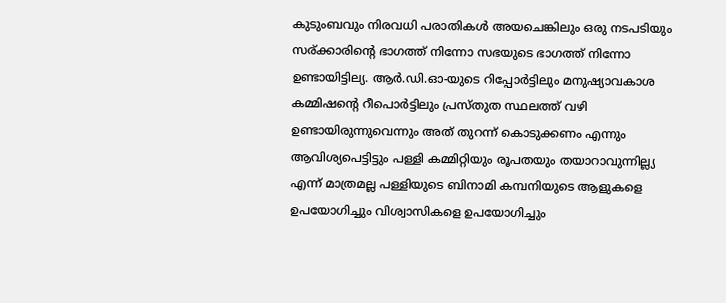കുടുംബവും നിരവധി പരാതികൾ അയചെങ്കിലും ഒരു നടപടിയും സര്ക്കാരിന്റെ ഭാഗത്ത് നിന്നോ സഭയുടെ ഭാഗത്ത്‌ നിന്നോ ഉണ്ടായിട്ടില്യ. ആർ.ഡി.ഓ-യുടെ റിപ്പോർട്ടിലും മനുഷ്യാവകാശ കമ്മിഷന്റെ റീപൊർട്ടിലും പ്രസ്തുത സ്ഥലത്ത് വഴി ഉണ്ടായിരുന്നുവെന്നും അത് തുറന്ന് കൊടുക്കണം എന്നും ആവിശ്യപെട്ടിട്ടും പള്ളി കമ്മിറ്റിയും രൂപതയും തയാറാവുന്നില്ല്യ എന്ന് മാത്രമല്ല പള്ളിയുടെ ബിനാമി കമ്പനിയുടെ ആളുകളെ ഉപയോഗിച്ചും വിശ്വാസികളെ ഉപയോഗിച്ചും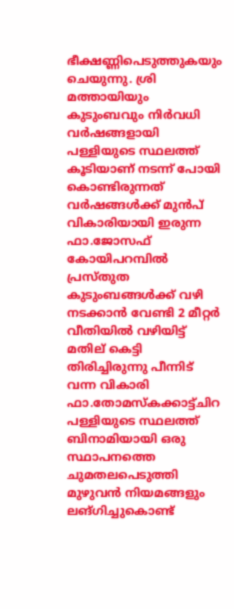ഭീക്ഷണ്ണിപെടുത്തുകയും ചെയുന്നു. ശ്രി മത്തായിയും കുടുംബവും നിർവധി വർഷങ്ങളായി പള്ളിയുടെ സ്ഥലത്ത് കൂടിയാണ് നടന്ന് പോയി കൊണ്ടിരുന്നത് വർഷങ്ങൾക്ക് മുൻപ് വികാരിയായി ഇരുന്ന ഫാ.ജോസഫ് കോയിപറമ്പിൽ പ്രസ്തുത കുടുംബങ്ങൾക്ക് വഴി നടക്കാൻ വേണ്ടി 2 മീറ്റർ വീതിയിൽ വഴിയിട്ട് മതില് കെട്ടി തിരിച്ചിരുന്നു പീന്നിട് വന്ന വികാരി ഫാ.തോമസ്‌കക്കാട്ട്ചിറ പള്ളിയുടെ സ്ഥലത്ത് ബിനാമിയായി ഒരു സ്ഥാപനത്തെ ചുമതലപെടുത്തി മുഴുവൻ നിയമങ്ങളും ലങ്ഗിച്ചുകൊണ്ട്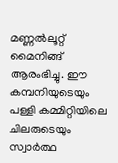മണ്ണൽലൂറ്റ് മൈനിങ്ങ് ആരംഭിച്ചു. ഈ കമ്പനിയുടെയും പള്ളി കമ്മിറ്റിയിലെ ചിലരുടെയും സ്വാർത്ഥ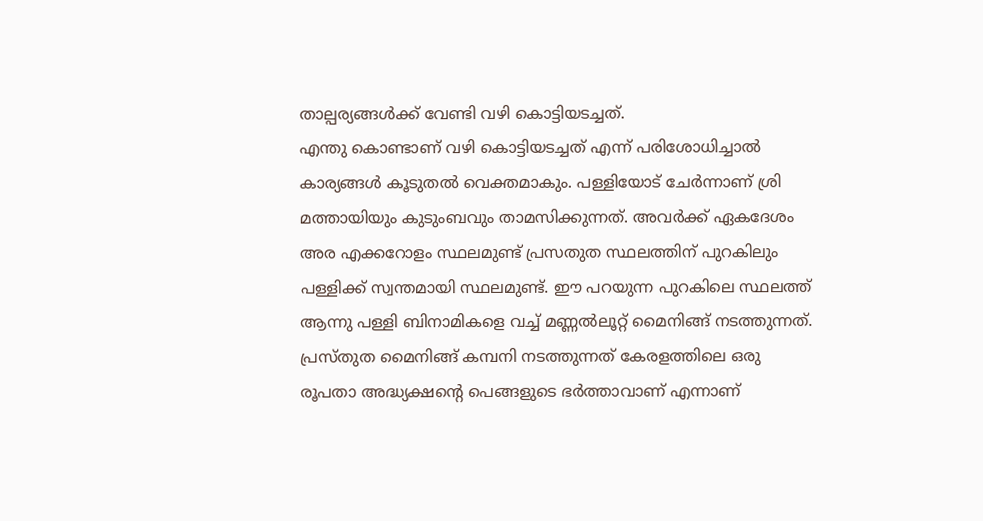താല്പര്യങ്ങൾക്ക് വേണ്ടി വഴി കൊട്ടിയടച്ചത്.
എന്തു കൊണ്ടാണ് വഴി കൊട്ടിയടച്ചത് എന്ന് പരിശോധിച്ചാൽ കാര്യങ്ങൾ കൂടുതൽ വെക്തമാകും. പള്ളിയോട് ചേർന്നാണ് ശ്രി മത്തായിയും കുടുംബവും താമസിക്കുന്നത്. അവർക്ക് ഏകദേശം അര എക്കറോളം സ്ഥലമുണ്ട് പ്രസതുത സ്ഥലത്തിന് പുറകിലും പള്ളിക്ക് സ്വന്തമായി സ്ഥലമുണ്ട്. ഈ പറയുന്ന പുറകിലെ സ്ഥലത്ത് ആന്നു പള്ളി ബിനാമികളെ വച്ച് മണ്ണൽലൂറ്റ് മൈനിങ്ങ് നടത്തുന്നത്. പ്രസ്തുത മൈനിങ്ങ് കമ്പനി നടത്തുന്നത് കേരളത്തിലെ ഒരു രൂപതാ അദ്ധ്യക്ഷന്റെ പെങ്ങളുടെ ഭർത്താവാണ് എന്നാണ്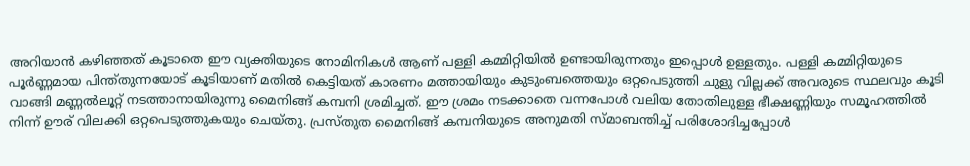അറിയാൻ കഴിഞ്ഞത് കൂടാതെ ഈ വ്യക്തിയുടെ നോമിനികൾ ആണ് പള്ളി കമ്മിറ്റിയിൽ ഉണ്ടായിരുന്നതും ഇപ്പൊൾ ഉള്ളതും. പള്ളി കമ്മിറ്റിയുടെ പൂർണ്ണമായ പിന്ത്തുന്നയോട് കൂടിയാണ് മതിൽ കെട്ടിയത് കാരണം മത്തായിയും കുടുംബത്തെയും ഒറ്റപെടുത്തി ചുളു വില്ലക്ക്‌ അവരുടെ സ്ഥലവും കൂടി വാങ്ങി മണ്ണൽലൂറ്റ് നടത്താനായിരുന്നു മൈനിങ്ങ് കമ്പനി ശ്രമിച്ചത്‌. ഈ ശ്രമം നടക്കാതെ വന്നപോൾ വലിയ തോതിലുള്ള ഭീക്ഷണ്ണിയും സമൂഹത്തിൽ നിന്ന് ഊര് വിലക്കി ഒറ്റപെടുത്തുകയും ചെയ്തു. പ്രസ്തുത മൈനിങ്ങ് കമ്പനിയുടെ അനുമതി സ്മാബന്തിച്ച് പരിശോദിച്ചപ്പോൾ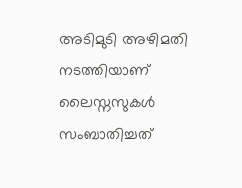അടിമുടി അഴിമതി നടത്തിയാണ് ലൈസ്നസുകൾ സംബാതിച്ചത്‌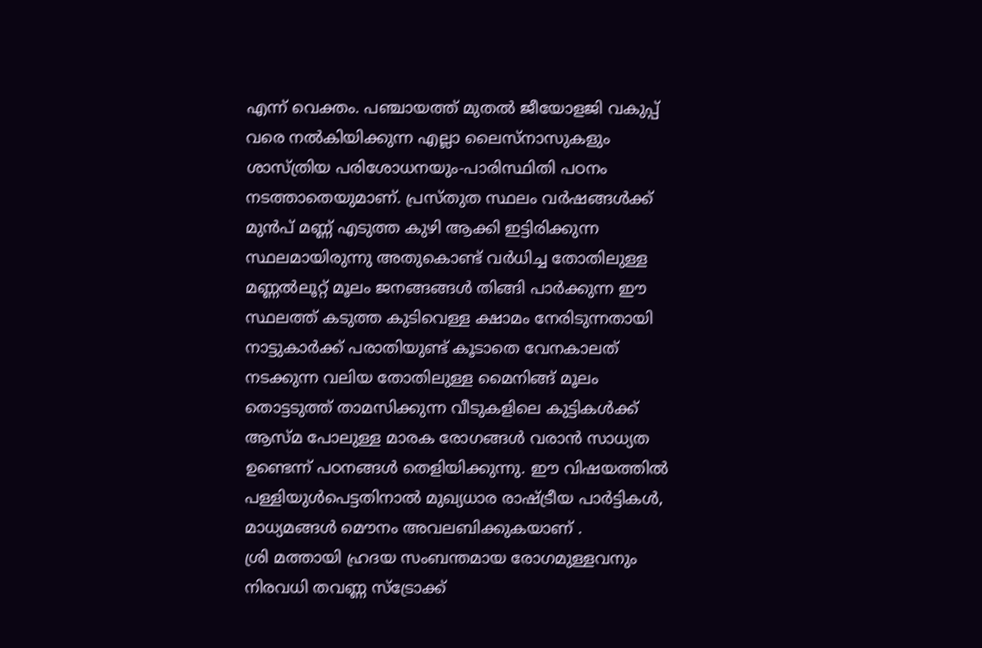എന്ന് വെക്തം. പഞ്ചായത്ത് മുതൽ ജീയോളജി വകുപ്പ് വരെ നൽകിയിക്കുന്ന എല്ലാ ലൈസ്നാസുകളും ശാസ്ത്രിയ പരിശോധനയും-പാരിസ്ഥിതി പഠനം നടത്താതെയുമാണ്. പ്രസ്തുത സ്ഥലം വർഷങ്ങൾക്ക് മുൻപ് മണ്ണ് എടുത്ത കുഴി ആക്കി ഇട്ടിരിക്കുന്ന സ്ഥലമായിരുന്നു അതുകൊണ്ട് വർധിച്ച തോതിലുള്ള മണ്ണൽലൂറ്റ് മൂലം ജനങ്ങങ്ങൾ തിങ്ങി പാർക്കുന്ന ഈ സ്ഥലത്ത് കടുത്ത കുടിവെള്ള ക്ഷാമം നേരിടുന്നതായി നാട്ടുകാർക്ക് പരാതിയുണ്ട് കൂടാതെ വേനകാലത്‌ നടക്കുന്ന വലിയ തോതിലുള്ള മൈനിങ്ങ് മൂലം തൊട്ടടുത്ത്‌ താമസിക്കുന്ന വീടുകളിലെ കുട്ടികൾക്ക് ആസ്മ പോലുള്ള മാരക രോഗങ്ങൾ വരാൻ സാധ്യത ഉണ്ടെന്ന് പഠനങ്ങൾ തെളിയിക്കുന്നു. ഈ വിഷയത്തിൽ പള്ളിയുൾപെട്ടതിനാൽ മുഖ്യധാര രാഷ്ട്രീയ പാർട്ടികൾ, മാധ്യമങ്ങൾ മൌനം അവലബിക്കുകയാണ് .
ശ്രി മത്തായി ഹ്രദയ സംബന്തമായ രോഗമുള്ളവനും നിരവധി തവണ്ണ സ്ട്രോക്ക്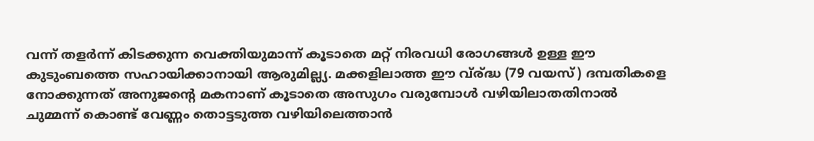വന്ന് തളർന്ന് കിടക്കുന്ന വെക്തിയുമാന്ന് കൂടാതെ മറ്റ് നിരവധി രോഗങ്ങൾ ഉള്ള ഈ കുടുംബത്തെ സഹായിക്കാനായി ആരുമില്ല്യ. മക്കളിലാത്ത ഈ വ്ര്ദ്ധ (79 വയസ്) ദമ്പതികളെ നോക്കുന്നത് അനുജന്റെ മകനാണ് കൂടാതെ അസുഗം വരുമ്പോൾ വഴിയിലാതതിനാൽ ചുമ്മന്ന് കൊണ്ട് വേണ്ണം തൊട്ടടുത്ത വഴിയിലെത്താൻ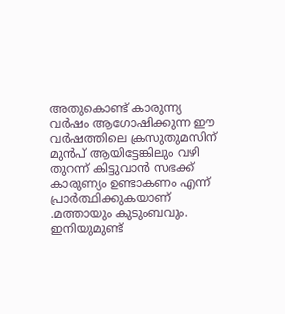അതുകൊണ്ട് കാരുന്ന്യ വർഷം ആഗോഷിക്കുന്ന ഈ വർഷത്തിലെ ക്രസുതുമസിന് മുൻപ് ആയിട്ടേങ്കിലും വഴി തുറന്ന് കിട്ടുവാൻ സഭക്ക് കാരുണ്യം ഉണ്ടാകണം എന്ന് പ്രാര്‍ത്ഥിക്കുകയാണ് .മത്തായും കുടുംബവും.
ഇനിയുമുണ്ട്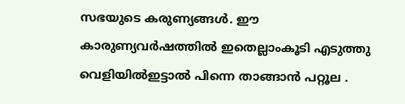സഭയുടെ കരുണ്യങ്ങള്‍. ഈ കാരുണ്യവര്‍ഷത്തില്‍ ഇതെല്ലാംകൂടി എടുത്തു വെളിയില്‍ഇട്ടാല്‍ പിന്നെ താങ്ങാന്‍ പറ്റൂല .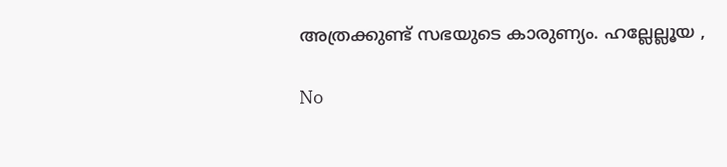അത്രക്കുണ്ട് സഭയുടെ കാരുണ്യം. ഹല്ലേല്ലൂയ ,

No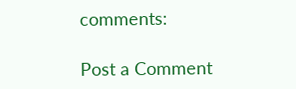comments:

Post a Comment